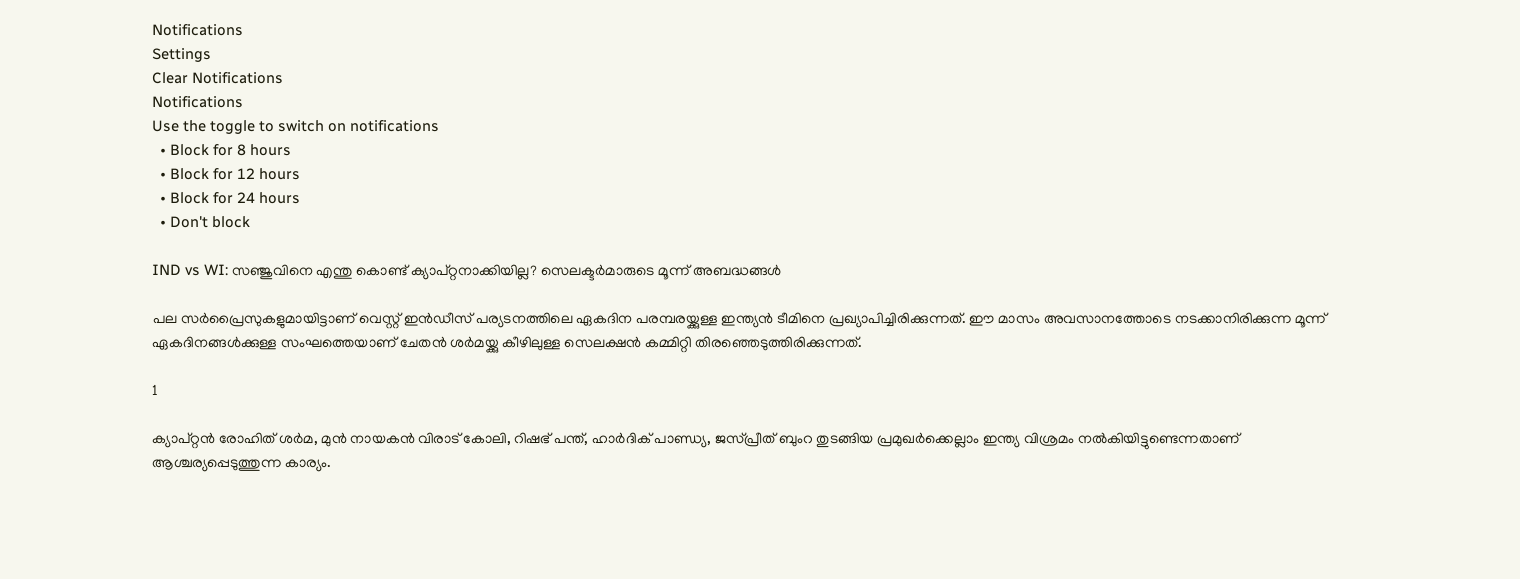Notifications
Settings
Clear Notifications
Notifications
Use the toggle to switch on notifications
  • Block for 8 hours
  • Block for 12 hours
  • Block for 24 hours
  • Don't block

IND vs WI: സഞ്ജുവിനെ എന്തു കൊണ്ട് ക്യാപ്റ്റനാക്കിയില്ല? സെലക്ടര്‍മാരുടെ മൂന്ന് അബദ്ധങ്ങള്‍

പല സര്‍പ്രൈസുകളുമായിട്ടാണ് വെസ്റ്റ് ഇന്‍ഡീസ് പര്യടനത്തിലെ ഏകദിന പരമ്പരയ്ക്കുള്ള ഇന്ത്യന്‍ ടീമിനെ പ്രഖ്യാപിച്ചിരിക്കുന്നത്. ഈ മാസം അവസാനത്തോടെ നടക്കാനിരിക്കുന്ന മൂന്ന് ഏകദിനങ്ങള്‍ക്കുള്ള സംഘത്തെയാണ് ചേതന്‍ ശര്‍മയ്ക്കു കീഴിലുള്ള സെലക്ഷന്‍ കമ്മിറ്റി തിരഞ്ഞെടുത്തിരിക്കുന്നത്.

1

ക്യാപ്റ്റന്‍ രോഹിത് ശര്‍മ, മുന്‍ നായകന്‍ വിരാട് കോലി, റിഷഭ് പന്ത്, ഹാര്‍ദിക് പാണ്ഡ്യ, ജസ്പ്രീത് ബുംറ തുടങ്ങിയ പ്രമുഖര്‍ക്കെല്ലാം ഇന്ത്യ വിശ്രമം നല്‍കിയിട്ടുണ്ടെന്നതാണ് ആശ്ചര്യപ്പെടുത്തുന്ന കാര്യം.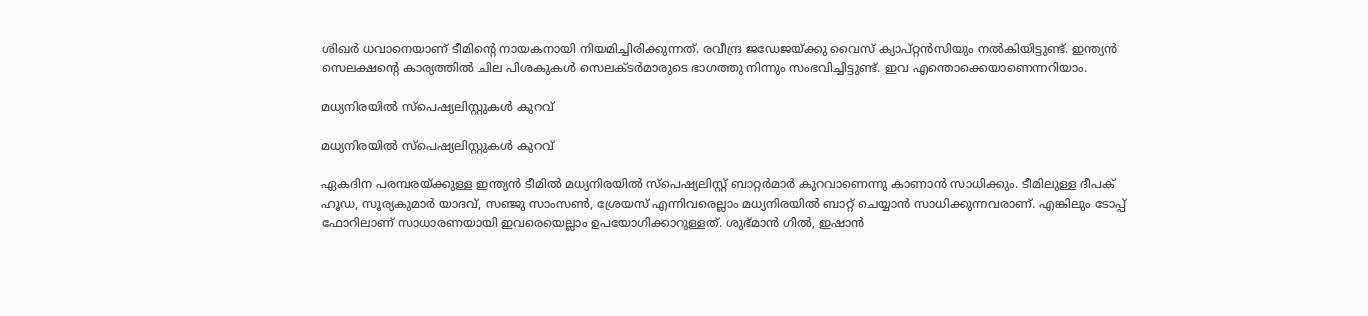ശിഖര്‍ ധവാനെയാണ് ടീമിന്റെ നായകനായി നിയമിച്ചിരിക്കുന്നത്. രവീന്ദ്ര ജഡേജയ്ക്കു വൈസ് ക്യാപ്റ്റന്‍സിയും നല്‍കിയിട്ടുണ്ട്. ഇന്ത്യന്‍ സെലക്ഷന്റെ കാര്യത്തില്‍ ചില പിശകുകള്‍ സെലക്ടര്‍മാരുടെ ഭാഗത്തു നിന്നും സംഭവിച്ചിട്ടുണ്ട്. ഇവ എന്തൊക്കെയാണെന്നറിയാം.

മധ്യനിരയില്‍ സ്‌പെഷ്യലിസ്റ്റുകള്‍ കുറവ്

മധ്യനിരയില്‍ സ്‌പെഷ്യലിസ്റ്റുകള്‍ കുറവ്

ഏകദിന പരമ്പരയ്ക്കുള്ള ഇന്ത്യന്‍ ടീമില്‍ മധ്യനിരയില്‍ സ്‌പെഷ്യലിസ്റ്റ് ബാറ്റര്‍മാര്‍ കുറവാണെന്നു കാണാന്‍ സാധിക്കും. ടീമിലുള്ള ദീപക് ഹൂഡ, സൂര്യകുമാര്‍ യാദവ്, സഞ്ജു സാംസണ്‍, ശ്രേയസ് എന്നിവരെല്ലാം മധ്യനിരയില്‍ ബാറ്റ് ചെയ്യാന്‍ സാധിക്കുന്നവരാണ്. എങ്കിലും ടോപ്പ് ഫോറിലാണ് സാധാരണയായി ഇവരെയെല്ലാം ഉപയോഗിക്കാറുള്ളത്. ശുഭ്മാന്‍ ഗില്‍, ഇഷാന്‍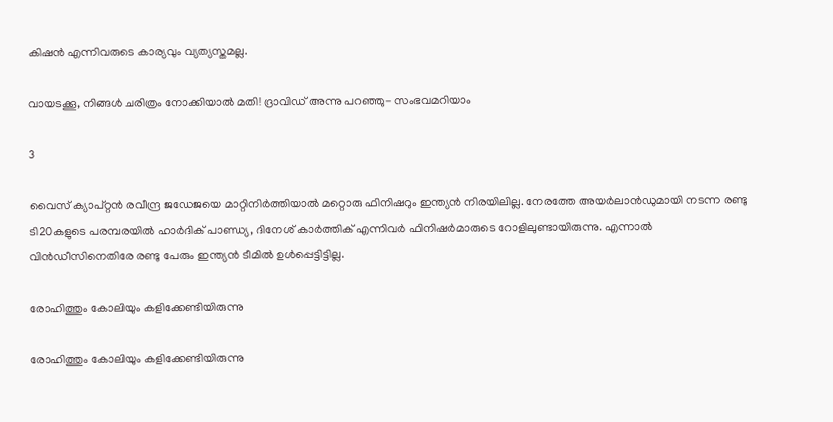കിഷന്‍ എന്നിവരുടെ കാര്യവും വ്യത്യസ്തമല്ല.

വായടക്കൂ, നിങ്ങള്‍ ചരിത്രം നോക്കിയാല്‍ മതി! ദ്രാവിഡ് അന്നു പറഞ്ഞു- സംഭവമറിയാം

3

വൈസ് ക്യാപ്റ്റന്‍ രവീന്ദ്ര ജഡേജയെ മാറ്റിനിര്‍ത്തിയാല്‍ മറ്റൊരു ഫിനിഷറും ഇന്ത്യന്‍ നിരയിലില്ല. നേരത്തേ അയര്‍ലാന്‍ഡുമായി നടന്ന രണ്ടു ടി20കളുടെ പരമ്പരയില്‍ ഹാര്‍ദിക് പാണ്ഡ്യ, ദിനേശ് കാര്‍ത്തിക് എന്നിവര്‍ ഫിനിഷര്‍മാരുടെ റോളിലുണ്ടായിരുന്നു. എന്നാല്‍ വിന്‍ഡീസിനെതിരേ രണ്ടു പേരും ഇന്ത്യന്‍ ടീമില്‍ ഉള്‍പ്പെട്ടിട്ടില്ല.

രോഹിത്തും കോലിയും കളിക്കേണ്ടിയിരുന്നു

രോഹിത്തും കോലിയും കളിക്കേണ്ടിയിരുന്നു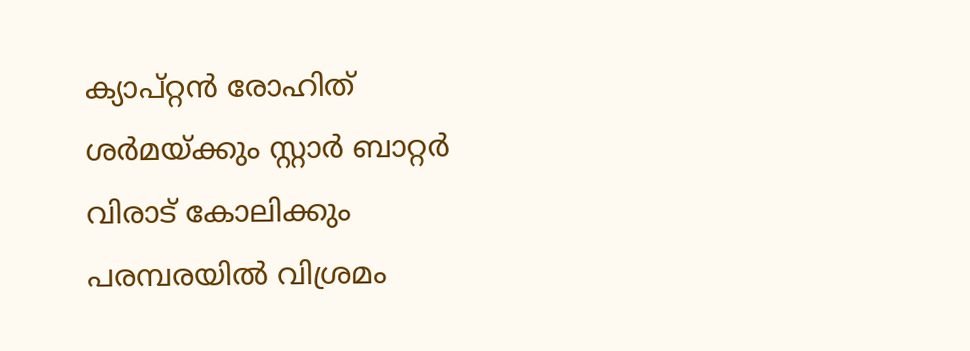ക്യാപ്റ്റന്‍ രോഹിത് ശര്‍മയ്ക്കും സ്റ്റാര്‍ ബാറ്റര്‍ വിരാട് കോലിക്കും പരമ്പരയില്‍ വിശ്രമം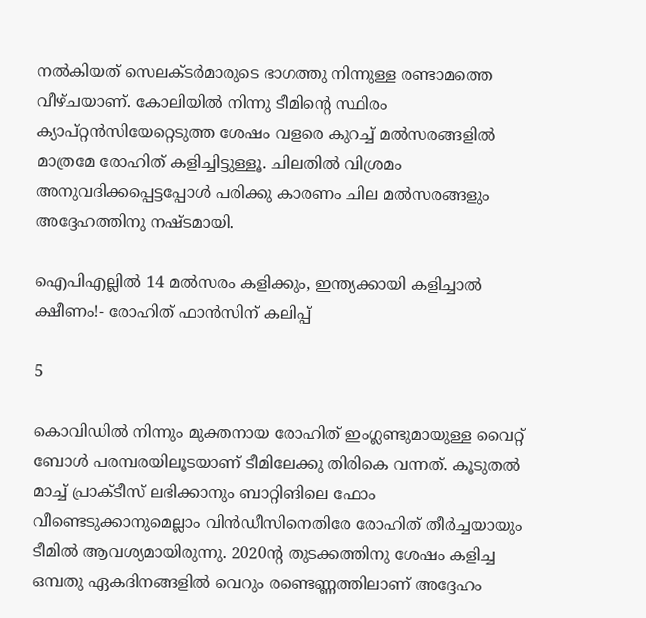നല്‍കിയത് സെലക്ടര്‍മാരുടെ ഭാഗത്തു നിന്നുള്ള രണ്ടാമത്തെ വീഴ്ചയാണ്. കോലിയില്‍ നിന്നു ടീമിന്റെ സ്ഥിരം ക്യാപ്റ്റന്‍സിയേറ്റെടുത്ത ശേഷം വളരെ കുറച്ച് മല്‍സരങ്ങളില്‍ മാത്രമേ രോഹിത് കളിച്ചിട്ടുള്ളൂ. ചിലതില്‍ വിശ്രമം അനുവദിക്കപ്പെട്ടപ്പോള്‍ പരിക്കു കാരണം ചില മല്‍സരങ്ങളും അദ്ദേഹത്തിനു നഷ്ടമായി.

ഐപിഎല്ലില്‍ 14 മല്‍സരം കളിക്കും, ഇന്ത്യക്കായി കളിച്ചാല്‍ ക്ഷീണം!- രോഹിത് ഫാന്‍സിന് കലിപ്പ്

5

കൊവിഡില്‍ നിന്നും മുക്തനായ രോഹിത് ഇംഗ്ലണ്ടുമായുള്ള വൈറ്റ് ബോള്‍ പരമ്പരയിലൂടയാണ് ടീമിലേക്കു തിരികെ വന്നത്. കൂടുതല്‍ മാച്ച് പ്രാക്ടീസ് ലഭിക്കാനും ബാറ്റിങിലെ ഫോം വീണ്ടെടുക്കാനുമെല്ലാം വിന്‍ഡീസിനെതിരേ രോഹിത് തീര്‍ച്ചയായും ടീമില്‍ ആവശ്യമായിരുന്നു. 2020ന്റ തുടക്കത്തിനു ശേഷം കളിച്ച ഒമ്പതു ഏകദിനങ്ങളില്‍ വെറും രണ്ടെണ്ണത്തിലാണ് അദ്ദേഹം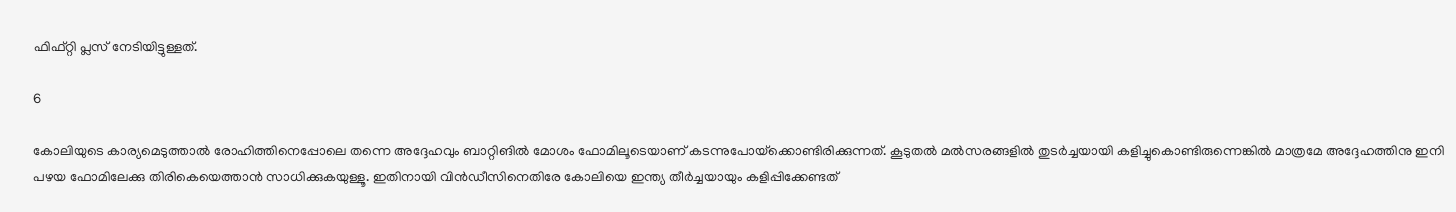ഫിഫ്റ്റി പ്ലസ് നേടിയിട്ടുള്ളത്.

6

കോലിയുടെ കാര്യമെടുത്താല്‍ രോഹിത്തിനെപ്പോലെ തന്നെ അദ്ദേഹവും ബാറ്റിങില്‍ മോശം ഫോമിലൂടെയാണ് കടന്നുപോയ്‌ക്കൊണ്ടിരിക്കുന്നത്. കൂടുതല്‍ മല്‍സരങ്ങളില്‍ തുടര്‍ച്ചയായി കളിച്ചുകൊണ്ടിരുന്നെങ്കില്‍ മാത്രമേ അദ്ദേഹത്തിനു ഇനി പഴയ ഫോമിലേക്കു തിരികെയെത്താന്‍ സാധിക്കുകയുള്ളൂ. ഇതിനായി വിന്‍ഡീസിനെതിരേ കോലിയെ ഇന്ത്യ തീര്‍ച്ചയായും കളിപ്പിക്കേണ്ടത്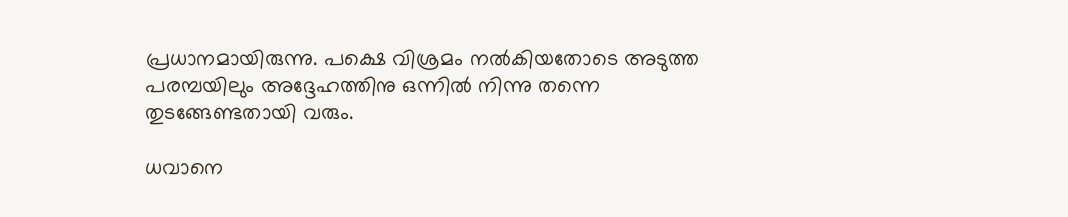പ്രധാനമായിരുന്നു. പക്ഷെ വിശ്രമം നല്‍കിയതോടെ അടുത്ത പരമ്പയിലും അദ്ദേഹത്തിനു ഒന്നില്‍ നിന്നു തന്നെ തുടങ്ങേണ്ടതായി വരും.

ധവാനെ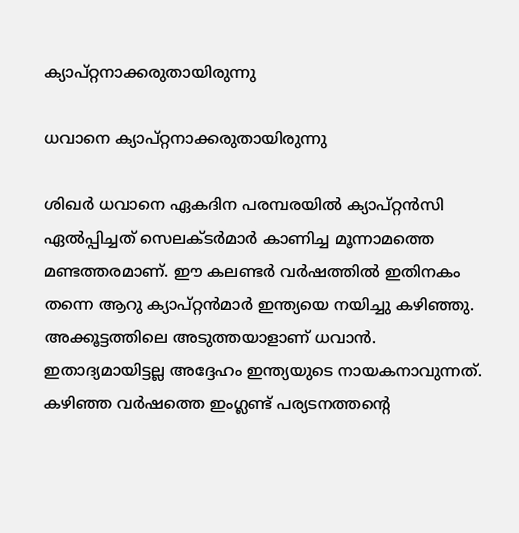ക്യാപ്റ്റനാക്കരുതായിരുന്നു

ധവാനെ ക്യാപ്റ്റനാക്കരുതായിരുന്നു

ശിഖര്‍ ധവാനെ ഏകദിന പരമ്പരയില്‍ ക്യാപ്റ്റന്‍സി ഏല്‍പ്പിച്ചത് സെലക്ടര്‍മാര്‍ കാണിച്ച മൂന്നാമത്തെ മണ്ടത്തരമാണ്. ഈ കലണ്ടര്‍ വര്‍ഷത്തില്‍ ഇതിനകം തന്നെ ആറു ക്യാപ്റ്റന്‍മാര്‍ ഇന്ത്യയെ നയിച്ചു കഴിഞ്ഞു. അക്കൂട്ടത്തിലെ അടുത്തയാളാണ് ധവാന്‍.
ഇതാദ്യമായിട്ടല്ല അദ്ദേഹം ഇന്ത്യയുടെ നായകനാവുന്നത്. കഴിഞ്ഞ വര്‍ഷത്തെ ഇംഗ്ലണ്ട് പര്യടനത്തന്റെ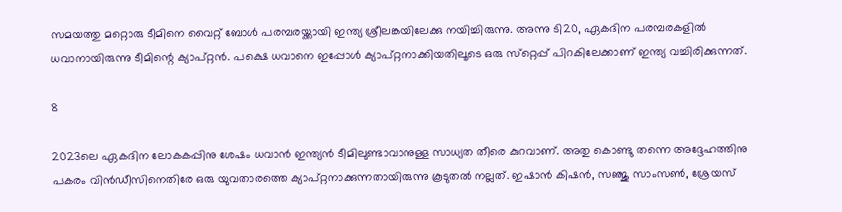സമയത്തു മറ്റൊരു ടീമിനെ വൈറ്റ് ബോള്‍ പരമ്പരയ്ക്കായി ഇന്ത്യ ശ്രീലങ്കയിലേക്കു നയിച്ചിരുന്നു. അന്നു ടി20, ഏകദിന പരമ്പരകളില്‍ ധവാനായിരുന്നു ടീമിന്റെ ക്യാപ്റ്റന്‍. പക്ഷെ ധവാനെ ഇപ്പോള്‍ ക്യാപ്റ്റനാക്കിയതിലൂടെ ഒരു സ്‌റ്റെപ്പ് പിറകിലേക്കാണ് ഇന്ത്യ വച്ചിരിക്കുന്നത്.

8

2023ലെ ഏകദിന ലോകകപ്പിനു ശേഷം ധവാന്‍ ഇന്ത്യന്‍ ടീമിലുണ്ടാവാനുള്ള സാധ്യത തീരെ കുറവാണ്. അതു കൊണ്ടു തന്നെ അദ്ദേഹത്തിനു പകരം വിന്‍ഡീസിനെതിരേ ഒരു യുവതാരത്തെ ക്യാപ്റ്റനാക്കുന്നതായിരുന്നു കൂടുതല്‍ നല്ലത്. ഇഷാന്‍ കിഷന്‍, സഞ്ജു സാംസണ്‍, ശ്രേയസ്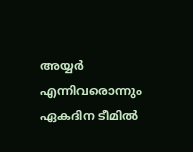അയ്യര്‍ എന്നിവരൊന്നും ഏകദിന ടീമില്‍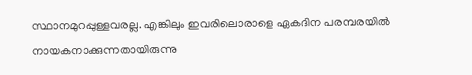സ്ഥാനമുറപ്പുള്ളവരല്ല. എങ്കിലും ഇവരിലൊരാളെ ഏകദിന പരമ്പരയില്‍ നായകനാക്കുന്നതായിരുന്നു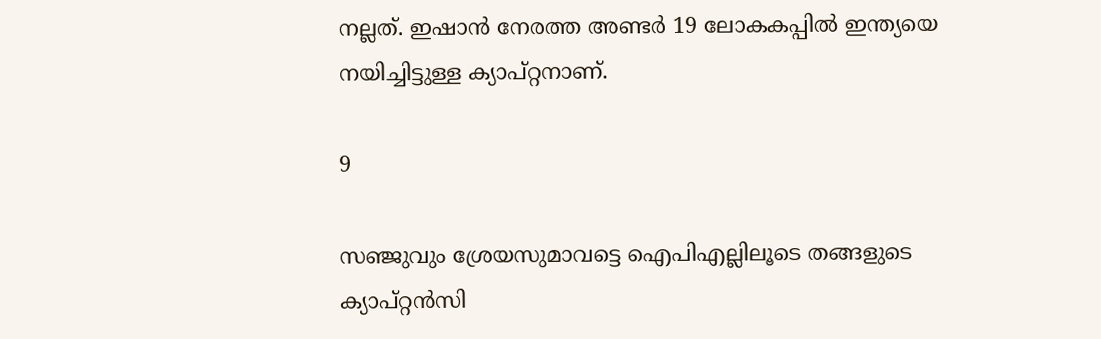നല്ലത്. ഇഷാന്‍ നേരത്ത അണ്ടര്‍ 19 ലോകകപ്പില്‍ ഇന്ത്യയെ നയിച്ചിട്ടുള്ള ക്യാപ്റ്റനാണ്.

9

സഞ്ജുവും ശ്രേയസുമാവട്ടെ ഐപിഎല്ലിലൂടെ തങ്ങളുടെ ക്യാപ്റ്റന്‍സി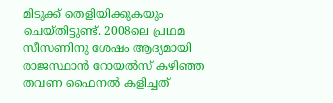മിടുക്ക് തെളിയിക്കുകയും ചെയ്തിട്ടുണ്ട്. 2008ലെ പ്രഥമ സീസണിനു ശേഷം ആദ്യമായി രാജസ്ഥാന്‍ റോയല്‍സ് കഴിഞ്ഞ തവണ ഫൈനല്‍ കളിച്ചത്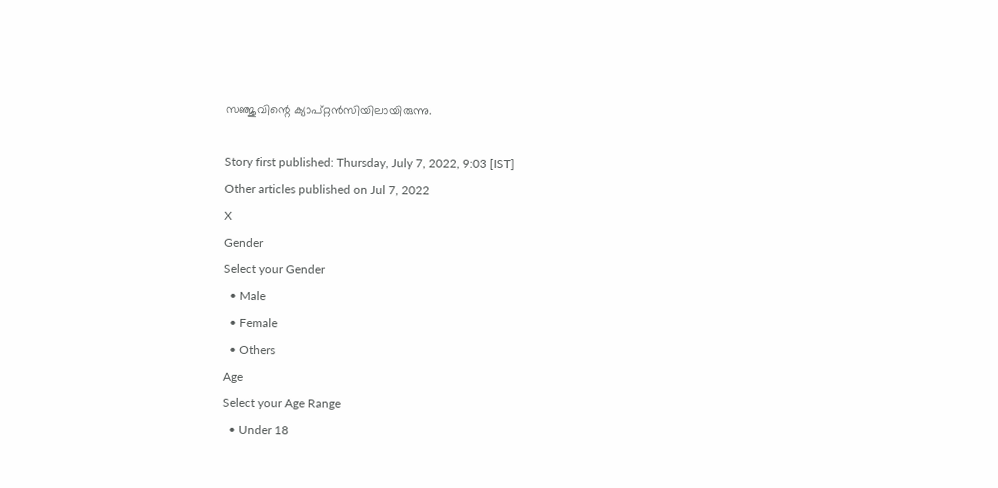സഞ്ജുവിന്റെ ക്യാപ്റ്റന്‍സിയിലായിരുന്നു.

Story first published: Thursday, July 7, 2022, 9:03 [IST]
Other articles published on Jul 7, 2022
X
Gender
Select your Gender
  • Male
  • Female
  • Others
Age
Select your Age Range
  • Under 18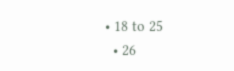• 18 to 25
  • 26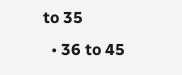to 35
  • 36 to 45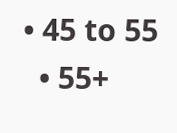• 45 to 55
  • 55+